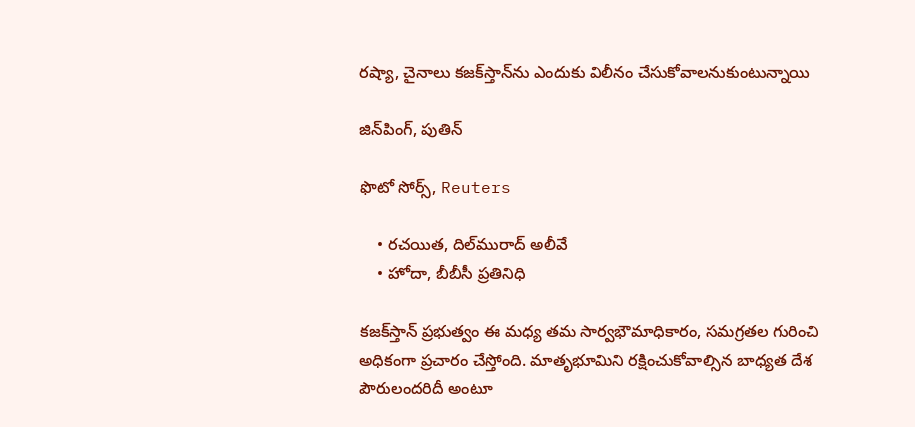రష్యా, చైనాలు కజక్‌స్తాన్‌‌ను ఎందుకు విలీనం చేసుకోవాలనుకుంటున్నాయి

జిన్‌పింగ్, పుతిన్

ఫొటో సోర్స్, Reuters

    • రచయిత, దిల్‌మురాద్ అలీవే
    • హోదా, బీబీసీ ప్రతినిధి

కజక్‌స్తాన్‌ ప్రభుత్వం ఈ మధ్య తమ సార్వభౌమాధికారం, సమగ్రతల గురించి అధికంగా ప్రచారం చేస్తోంది. మాతృభూమిని రక్షించుకోవాల్సిన బాధ్యత దేశ పౌరులందరిదీ అంటూ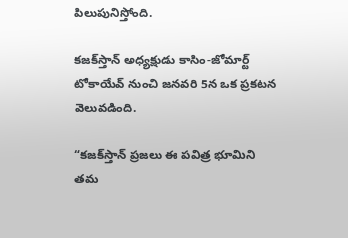పిలుపునిస్తోంది.

కజక్‌స్తాన్‌ అధ్యక్షుడు కాసిం-జోమార్ట్ టోకాయేవ్‌ నుంచి జనవరి 5న ఒక ప్రకటన వెలువడింది.

“కజక్‌స్తాన్‌ ప్రజలు ఈ పవిత్ర భూమిని తమ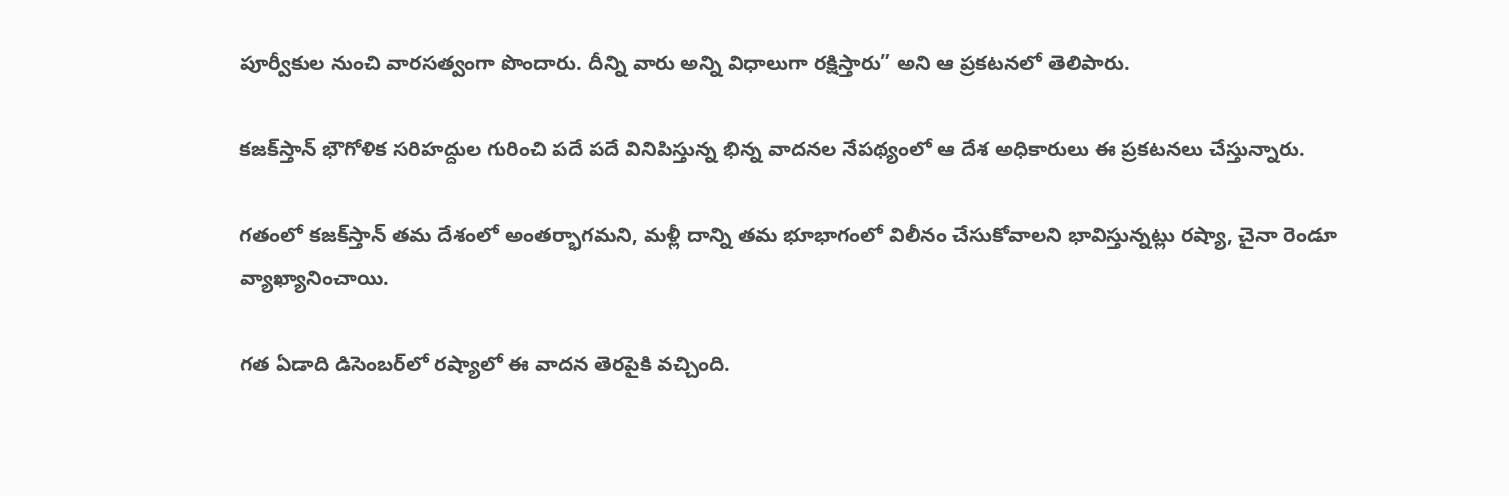పూర్వీకుల నుంచి వారసత్వంగా పొందారు. దీన్ని వారు అన్ని విధాలుగా రక్షిస్తారు” అని ఆ ప్రకటనలో తెలిపారు.

కజక్‌స్తాన్‌ భౌగోళిక సరిహద్దుల గురించి పదే పదే వినిపిస్తున్న భిన్న వాదనల నేపథ్యంలో ఆ దేశ అధికారులు ఈ ప్రకటనలు చేస్తున్నారు.

గతంలో కజక్‌స్తాన్‌ తమ దేశంలో అంతర్భాగమని, మళ్లీ దాన్ని తమ భూభాగంలో విలీనం చేసుకోవాలని భావిస్తున్నట్లు రష్యా, చైనా రెండూ వ్యాఖ్యానించాయి.

గత ఏడాది డిసెంబర్‌లో రష్యాలో ఈ వాదన తెరపైకి వచ్చింది.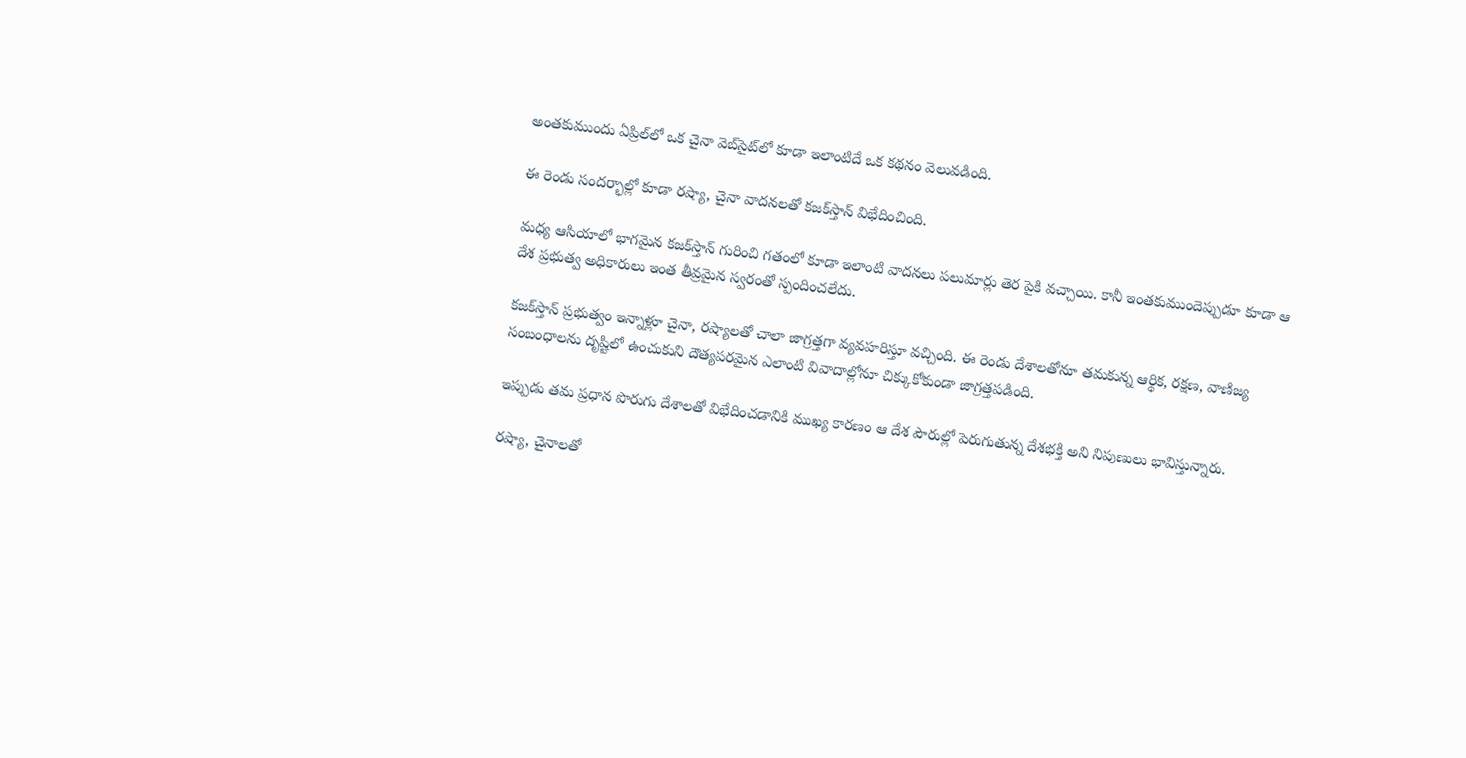అంతకుముందు ఏప్రిల్‌లో ఒక చైనా వెబ్‌సైట్‌లో కూడా ఇలాంటిదే ఒక కథనం వెలువడింది.

ఈ రెండు సందర్భాల్లో కూడా రష్యా, చైనా వాదనలతో కజక్‌స్తాన్‌ విభేదించింది.

మధ్య ఆసియాలో భాగమైన కజక్‌స్తాన్‌ గురించి గతంలో కూడా ఇలాంటి వాదనలు పలుమార్లు తెర పైకి వచ్చాయి. కానీ ఇంతకుముందెప్పుడూ కూడా ఆ దేశ ప్రభుత్వ అధికారులు ఇంత తీవ్రమైన స్వరంతో స్పందించలేదు.

కజక్‌స్తాన్‌ ప్రభుత్వం ఇన్నాళ్లూ చైనా, రష్యాలతో చాలా జాగ్రత్తగా వ్యవహరిస్తూ వచ్చింది. ఈ రెండు దేశాలతోనూ తమకున్న ఆర్థిక, రక్షణ, వాణిజ్య సంబంధాలను దృష్టిలో ఉంచుకుని దౌత్యపరమైన ఎలాంటి వివాదాల్లోనూ చిక్కుకోకుండా జాగ్రత్తపడింది.

ఇప్పుడు తమ ప్రధాన పొరుగు దేశాలతో విభేదించడానికి ముఖ్య కారణం ఆ దేశ పౌరుల్లో పెరుగుతున్న దేశభక్తి అని నిపుణులు భావిస్తున్నారు.

రష్యా, చైనాలతో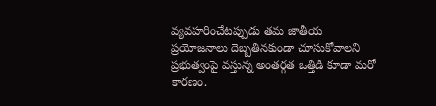వ్యవహరించేటప్పుడు తమ జాతీయ ప్రయోజనాలు దెబ్బతినకుండా చూసుకోవాలని ప్రభుత్వంపై వస్తున్న అంతర్గత ఒత్తిడి కూడా మరో కారణం.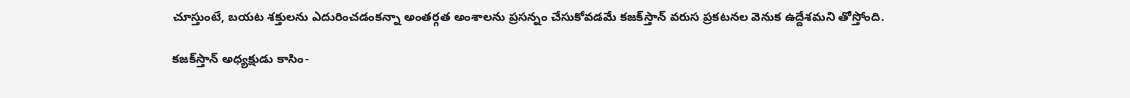చూస్తుంటే, బయట శక్తులను ఎదురించడంకన్నా అంతర్గత అంశాలను ప్రసన్నం చేసుకోవడమే కజక్‌స్తాన్‌ వరుస ప్రకటనల వెనుక ఉద్దేశమని తోస్తోంది.

కజక్‌స్తాన్‌ అధ్యక్షుడు కాసిం-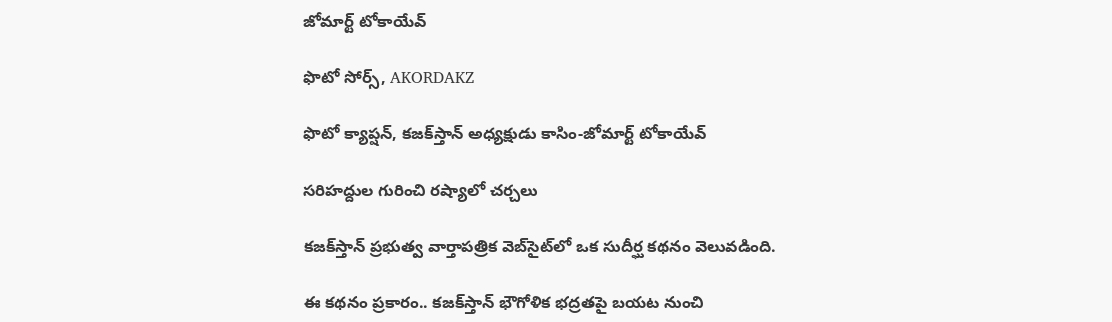జోమార్ట్ టోకాయేవ్‌

ఫొటో సోర్స్, AKORDAKZ

ఫొటో క్యాప్షన్, కజక్‌స్తాన్‌ అధ్యక్షుడు కాసిం-జోమార్ట్ టోకాయేవ్‌

సరిహద్దుల గురించి రష్యాలో చర్చలు

కజక్‌స్తాన్‌ ప్రభుత్వ వార్తాపత్రిక వెబ్‌సైట్‌లో ఒక సుదీర్ఘ కథనం వెలువడింది.

ఈ కథనం ప్రకారం.. కజక్‌స్తాన్‌ భౌగోళిక భద్రతపై బయట నుంచి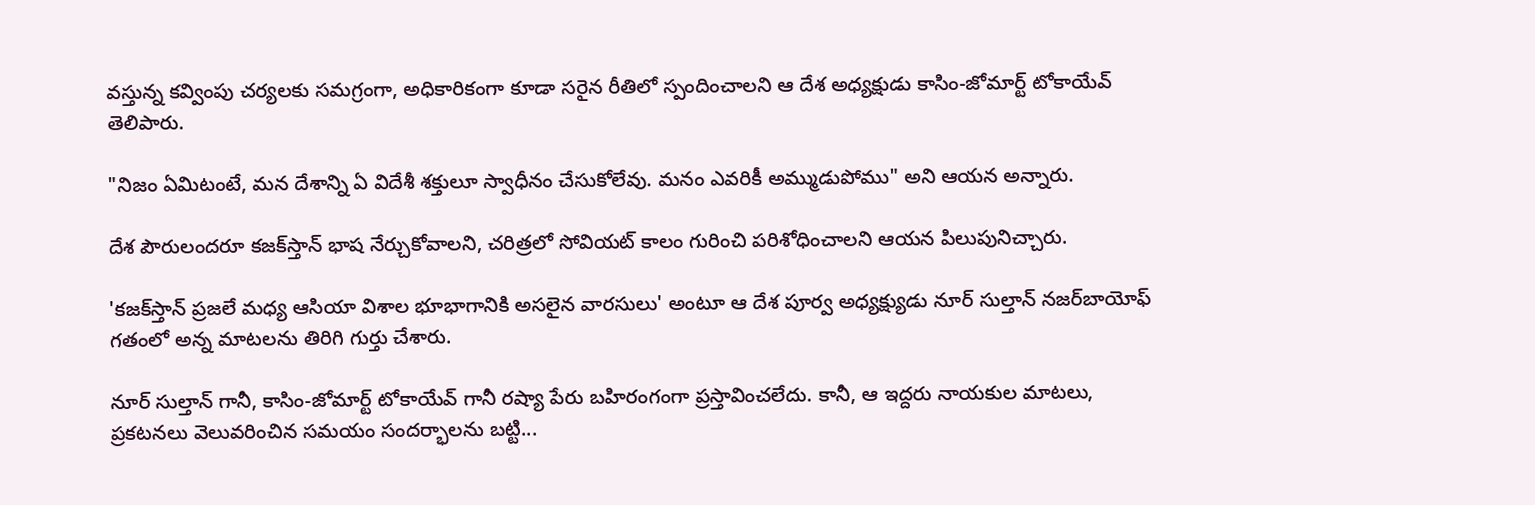వస్తున్న కవ్వింపు చర్యలకు సమగ్రంగా, అధికారికంగా కూడా సరైన రీతిలో స్పందించాలని ఆ దేశ అధ్యక్షుడు కాసిం-జోమార్ట్ టోకాయేవ్‌ తెలిపారు.

"నిజం ఏమిటంటే, మన దేశాన్ని ఏ విదేశీ శక్తులూ స్వాధీనం చేసుకోలేవు. మనం ఎవరికీ అమ్ముడుపోము" అని ఆయన అన్నారు.

దేశ పౌరులందరూ కజక్‌స్తాన్‌ భాష నేర్చుకోవాలని, చరిత్రలో సోవియట్ కాలం గురించి పరిశోధించాలని ఆయన పిలుపునిచ్చారు.

'కజక్‌స్తాన్‌ ప్రజలే మధ్య ఆసియా విశాల భూభాగానికి అసలైన వారసులు' అంటూ ఆ దేశ పూర్వ అధ్యక్ష్యుడు నూర్ సుల్తాన్ నజర్‌బాయోఫ్ గతంలో అన్న మాటలను తిరిగి గుర్తు చేశారు.

నూర్ సుల్తాన్‌ గానీ, కాసిం-జోమార్ట్ టోకాయేవ్‌ గానీ రష్యా పేరు బహిరంగంగా ప్రస్తావించలేదు. కానీ, ఆ ఇద్దరు నాయకుల మాటలు, ప్రకటనలు వెలువరించిన సమయం సందర్భాలను బట్టి...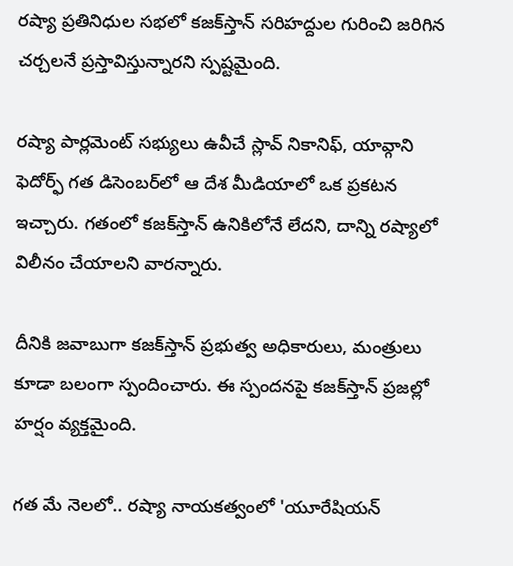రష్యా ప్రతినిధుల సభలో కజక్‌స్తాన్‌ సరిహద్దుల గురించి జరిగిన చర్చలనే ప్రస్తావిస్తున్నారని స్పష్టమైంది.

రష్యా పార్లమెంట్ సభ్యులు ఉవీచే స్లావ్ నికానిఫ్, యావ్గాని ఫెదోర్ఫ్ గత డిసెంబర్‌లో ఆ దేశ మీడియాలో ఒక ప్రకటన ఇచ్చారు. గతంలో కజక్‌స్తాన్‌ ఉనికిలోనే లేదని, దాన్ని రష్యాలో విలీనం చేయాలని వారన్నారు.

దీనికి జవాబుగా కజక్‌స్తాన్‌ ప్రభుత్వ అధికారులు, మంత్రులు కూడా బలంగా స్పందించారు. ఈ స్పందనపై కజక్‌స్తాన్‌ ప్రజల్లో హర్షం వ్యక్తమైంది.

గత మే నెలలో.. రష్యా నాయకత్వంలో 'యూరేషియన్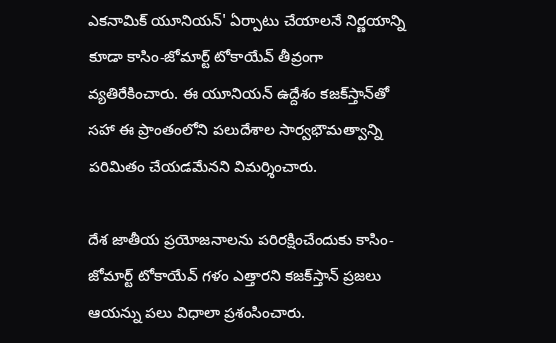ఎకనామిక్ యూనియన్' ఏర్పాటు చేయాలనే నిర్ణయాన్ని కూడా కాసిం-జోమార్ట్ టోకాయేవ్‌ తీవ్రంగా వ్యతిరేకించారు. ఈ యూనియన్ ఉద్దేశం కజక్‌స్తాన్‌తో సహా ఈ ప్రాంతంలోని పలుదేశాల సార్వభౌమత్వాన్ని పరిమితం చేయడమేనని విమర్శించారు.

దేశ జాతీయ ప్రయోజనాలను పరిరక్షించేందుకు కాసిం-జోమార్ట్ టోకాయేవ్‌ గళం ఎత్తారని కజక్‌స్తాన్‌ ప్రజలు ఆయన్ను పలు విధాలా ప్రశంసించారు.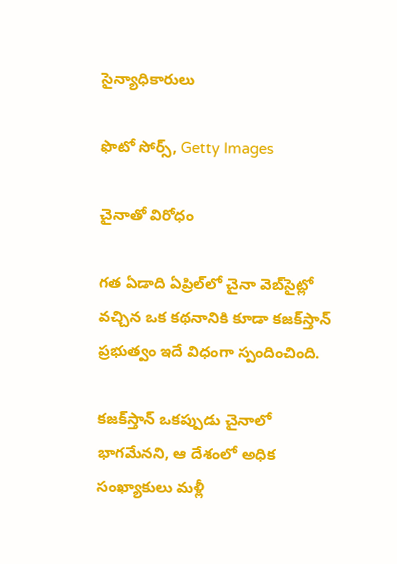సైన్యాధికారులు

ఫొటో సోర్స్, Getty Images

చైనాతో విరోధం

గత ఏడాది ఏప్రిల్‌లో చైనా వెబ్‌సైట్లో వచ్చిన ఒక కథనానికి కూడా కజక్‌స్తాన్‌ ప్రభుత్వం ఇదే విధంగా స్పందించింది.

కజక్‌స్తాన్‌ ఒకప్పుడు చైనాలో భాగమేనని, ఆ దేశంలో అధిక సంఖ్యాకులు మళ్లీ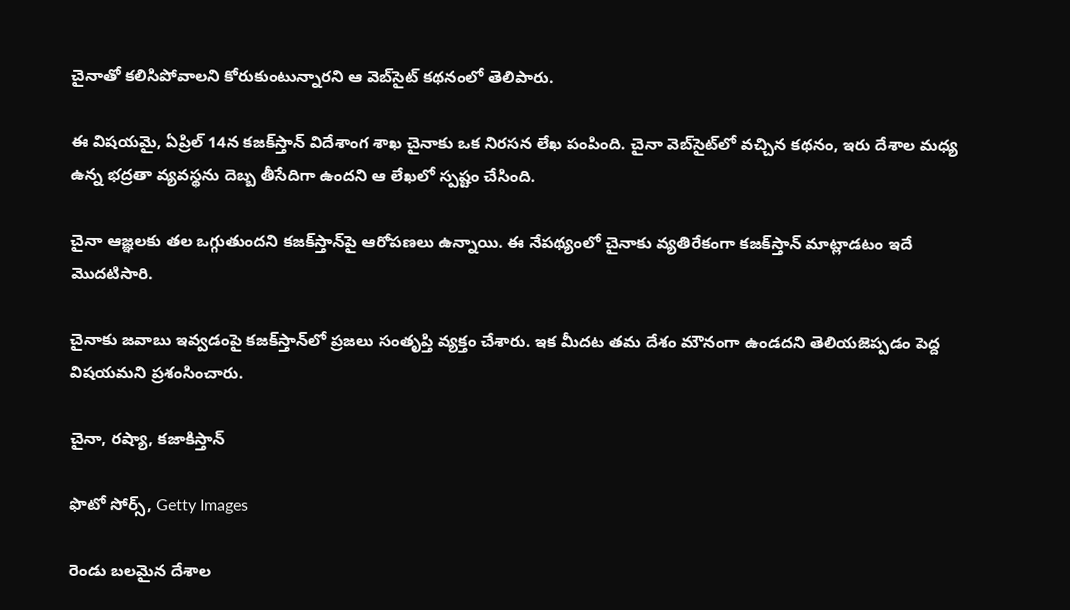చైనాతో కలిసిపోవాలని కోరుకుంటున్నారని ఆ వెబ్‌సైట్ కథనంలో తెలిపారు.

ఈ విషయమై, ఏప్రిల్ 14న కజక్‌స్తాన్‌ విదేశాంగ శాఖ చైనాకు ఒక నిరసన లేఖ పంపింది. చైనా వెబ్‌సైట్‌లో వచ్చిన కథనం, ఇరు దేశాల మధ్య ఉన్న భద్రతా వ్యవస్థను దెబ్బ తీసేదిగా ఉందని ఆ లేఖలో స్పష్టం చేసింది.

చైనా ఆజ్ఞలకు తల ఒగ్గుతుందని కజక్‌స్తాన్‌పై ఆరోపణలు ఉన్నాయి. ఈ నేపథ్యంలో చైనాకు వ్యతిరేకంగా కజక్‌స్తాన్‌ మాట్లాడటం ఇదే మొదటిసారి.

చైనాకు జవాబు ఇవ్వడంపై కజక్‌స్తాన్‌లో ప్రజలు సంతృప్తి వ్యక్తం చేశారు. ఇక మీదట తమ దేశం మౌనంగా ఉండదని తెలియజెప్పడం పెద్ద విషయమని ప్రశంసించారు.

చైనా, రష్యా, కజాకిస్తాన్

ఫొటో సోర్స్, Getty Images

రెండు బలమైన దేశాల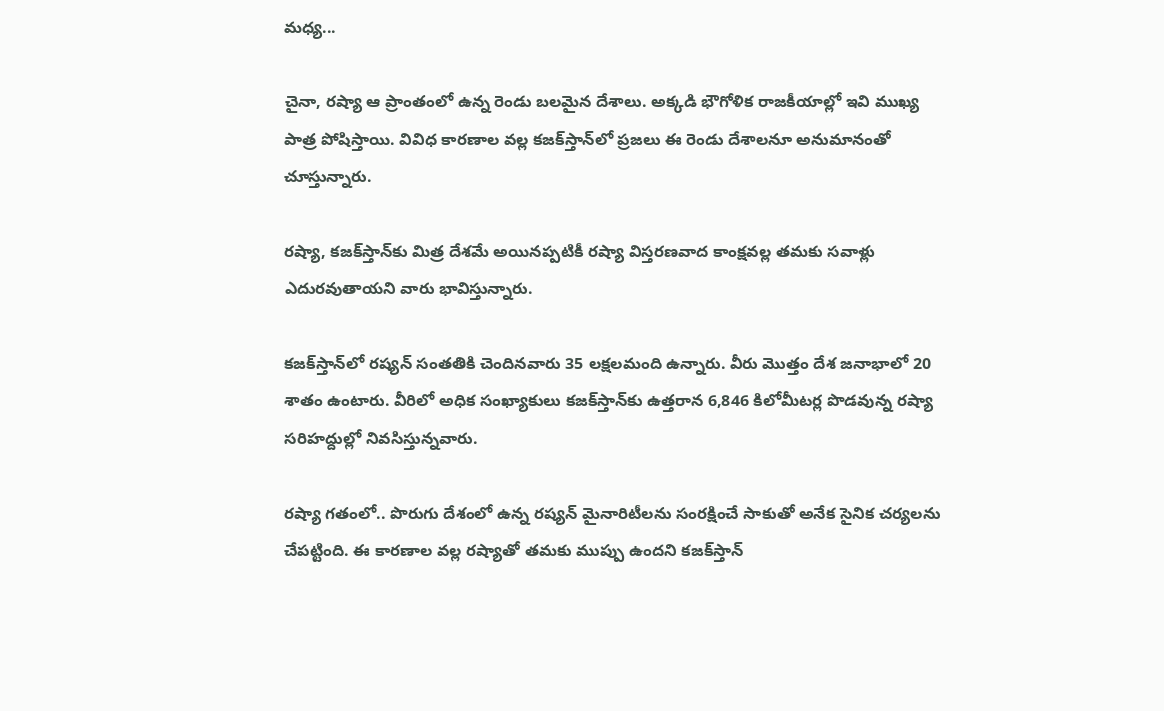మధ్య...

చైనా, రష్యా ఆ ప్రాంతంలో ఉన్న రెండు బలమైన దేశాలు. అక్కడి భౌగోళిక రాజకీయాల్లో ఇవి ముఖ్య పాత్ర పోషిస్తాయి. వివిధ కారణాల వల్ల కజక్‌స్తాన్‌లో ప్రజలు ఈ రెండు దేశాలనూ అనుమానంతో చూస్తున్నారు.

రష్యా, కజక్‌స్తాన్‌కు మిత్ర దేశమే అయినప్పటికీ రష్యా విస్తరణవాద కాంక్షవల్ల తమకు సవాళ్లు ఎదురవుతాయని వారు భావిస్తున్నారు.

కజక్‌స్తాన్‌లో రష్యన్ సంతతికి చెందినవారు 35 లక్షలమంది ఉన్నారు. వీరు మొత్తం దేశ జనాభాలో 20 శాతం ఉంటారు. వీరిలో అధిక సంఖ్యాకులు కజక్‌స్తాన్‌కు ఉత్తరాన 6,846 కిలోమీటర్ల పొడవున్న రష్యా సరిహద్దుల్లో నివసిస్తున్నవారు.

రష్యా గతంలో.. పొరుగు దేశంలో ఉన్న రష్యన్ మైనారిటీలను సంరక్షించే సాకుతో అనేక సైనిక చర్యలను చేపట్టింది. ఈ కారణాల వల్ల రష్యాతో తమకు ముప్పు ఉందని కజక్‌స్తాన్‌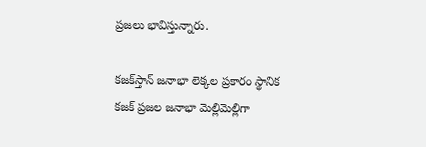ప్రజలు భావిస్తున్నారు.

కజక్‌స్తాన్‌ జనాభా లెక్కల ప్రకారం స్థానిక కజక్‌ ప్రజల జనాభా మెల్లిమెల్లిగా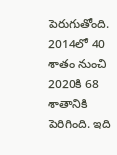పెరుగుతోంది. 2014లో 40 శాతం నుంచి 2020కి 68 శాతానికి పెరిగింది. ఇది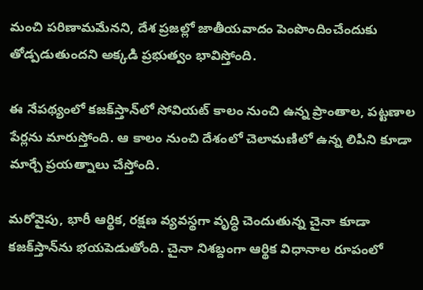మంచి పరిణామమేనని, దేశ ప్రజల్లో జాతీయవాదం పెంపొందించేందుకు తోడ్పడుతుందని అక్కడి ప్రభుత్వం భావిస్తోంది.

ఈ నేపథ్యంలో కజక్‌స్తాన్‌లో సోవియట్ కాలం నుంచి ఉన్న ప్రాంతాల, పట్టణాల పేర్లను మారుస్తోంది. ఆ కాలం నుంచి దేశంలో చెలామణిలో ఉన్న లిపిని కూడా మార్చే ప్రయత్నాలు చేస్తోంది.

మరోవైపు, భారీ ఆర్థిక, రక్షణ వ్యవస్థగా వృద్ధి చెందుతున్న చైనా కూడా కజక్‌స్తాన్‌ను భయపెడుతోంది. చైనా నిశబ్దంగా ఆర్థిక విధానాల రూపంలో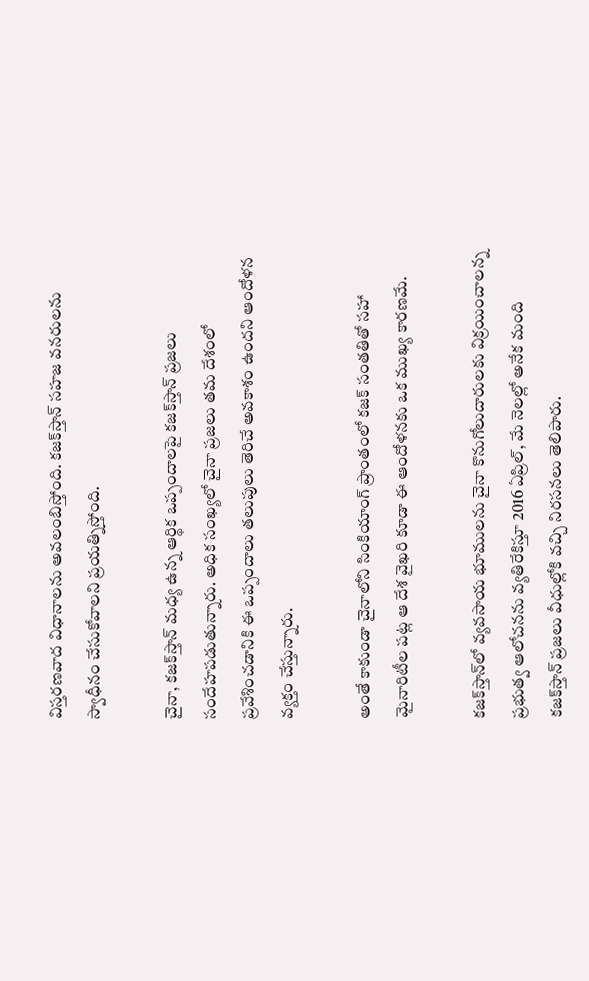విస్తరణవాద విధానాలను అవలంబిస్తోంది. కజక్‌స్తాన్‌ సహజ వనరులను స్వాధీనం చేసుకోవాలని ప్రయత్నిస్తోంది.

చైనా, కజక్‌స్తాన్‌ మధ్య ఉన్న ఆర్థిక ఒప్పందాలపై కజక్‌స్తాన్‌ ప్రజలు సందేహపడుతున్నారు. అధిక సంఖ్యలో చైనా ప్రజలు తమ దేశంలో ప్రవేశించడానికి ఈ ఒప్పందాలు తలుపులు తెరిచే అవకాశం ఉందని ఆందోళన వ్యక్తం చేస్తున్నారు.

అంతే కాకుండా చైనాలోని సింకియాంగ్ ప్రాంతంలో కజక్‌ సంతతితో సహా మైనారిటీల పట్ల ఆ దేశ వైఖరి కూడా ఈ ఆందోళనకు ఒక ముఖ్య కారణమే.

కజక్‌స్తాన్‌లో వ్యవసాయ భూములను చైనా కొనుగోలుదారులకు విక్రయించాలన్న ప్రభుత్వ ఆలోచనను వ్యతిరేకిస్తూ 2016 ఏప్రిల్, మే నెలల్లో అనేక మంది కజక్‌స్తాన్‌ ప్రజలు వీధుల్లోకి వచ్చి నిరసనలు తెలిపారు.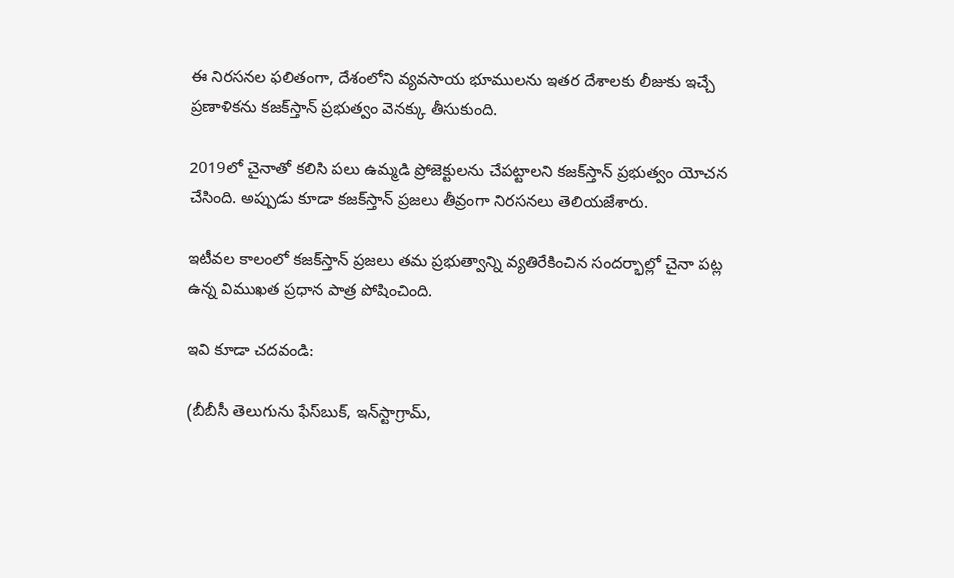ఈ నిరసనల ఫలితంగా, దేశంలోని వ్యవసాయ భూములను ఇతర దేశాలకు లీజుకు ఇచ్చే ప్రణాళికను కజక్‌స్తాన్‌ ప్రభుత్వం వెనక్కు తీసుకుంది.

2019లో చైనాతో కలిసి పలు ఉమ్మడి ప్రోజెక్టులను చేపట్టాలని కజక్‌స్తాన్‌ ప్రభుత్వం యోచన చేసింది. అప్పుడు కూడా కజక్‌స్తాన్‌ ప్రజలు తీవ్రంగా నిరసనలు తెలియజేశారు.

ఇటీవల కాలంలో కజక్‌స్తాన్‌ ప్రజలు తమ ప్రభుత్వాన్ని వ్యతిరేకించిన సందర్భాల్లో చైనా పట్ల ఉన్న విముఖత ప్రధాన పాత్ర పోషించింది.

ఇవి కూడా చదవండి:

(బీబీసీ తెలుగును ఫేస్‌బుక్, ఇన్‌స్టాగ్రామ్‌,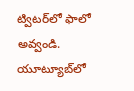ట్విటర్‌లో ఫాలో అవ్వండి. యూట్యూబ్‌లో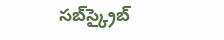సబ్‌స్క్రైబ్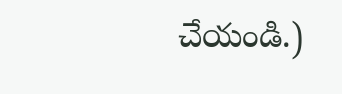చేయండి.)